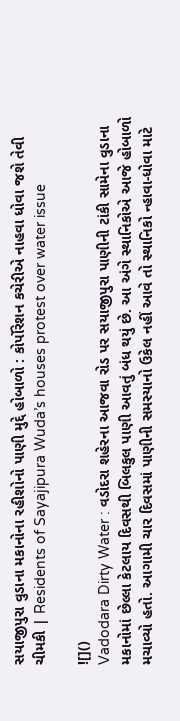સયાજીપુરા વુડાના મકાનોના રહીશોનો પાણી મુદ્દે હોબાળો : કોર્પોરેશન કચેરીએ નાહવા ધોવા જશે તેવી ચીમકી | Residents of Sayajipura Wuda’s houses protest over water issue

![]()
Vadodara Dirty Water : વડોદરા શહેરના આજવા રોડ પર સયાજીપુરા પાણીની ટાંકી સામેના વુડાના મકાનોમાં છેલ્લા કેટલાય દિવસથી બિલકુલ પાણી આવતું બંધ થયું છે. આ અંગે સ્થાનિકોએ આજે હોબાળો મચાવ્યો હતો. આગામી ચાર દિવસમાં પાણીની સમસ્યાનો ઉકેલ નહીં આવે તો સ્થાનિકો ન્હાવા-ધોવા માટે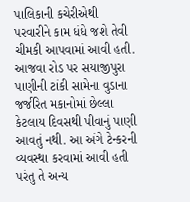પાલિકાની કચેરીએથી પરવારીને કામ ધંધે જશે તેવી ચીમકી આપવામાં આવી હતી.
આજવા રોડ પર સયાજીપુરા પાણીની ટાંકી સામેના વુડાના જર્જરિત મકાનોમાં છેલ્લા કેટલાય દિવસથી પીવાનું પાણી આવતું નથી. આ અંગે ટેન્કરની વ્યવસ્થા કરવામાં આવી હતી પરંતુ તે અન્ય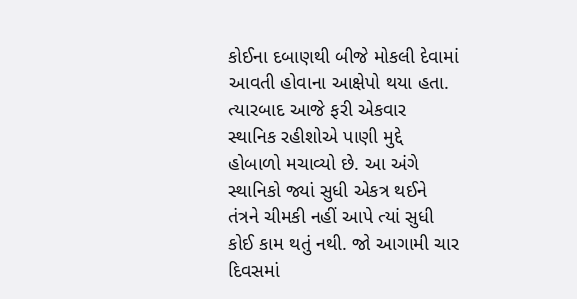કોઈના દબાણથી બીજે મોકલી દેવામાં આવતી હોવાના આક્ષેપો થયા હતા. ત્યારબાદ આજે ફરી એકવાર સ્થાનિક રહીશોએ પાણી મુદ્દે હોબાળો મચાવ્યો છે. આ અંગે સ્થાનિકો જ્યાં સુધી એકત્ર થઈને તંત્રને ચીમકી નહીં આપે ત્યાં સુધી કોઈ કામ થતું નથી. જો આગામી ચાર દિવસમાં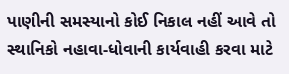પાણીની સમસ્યાનો કોઈ નિકાલ નહીં આવે તો સ્થાનિકો નહાવા-ધોવાની કાર્યવાહી કરવા માટે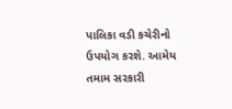પાલિકા વડી કચેરીનો ઉપયોગ કરશે. આમેય તમામ સરકારી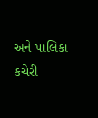અને પાલિકા કચેરી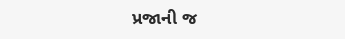પ્રજાની જ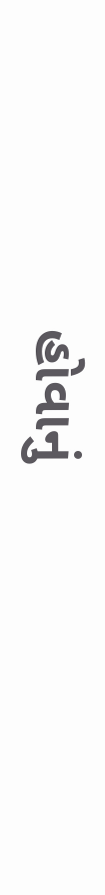હોવાનું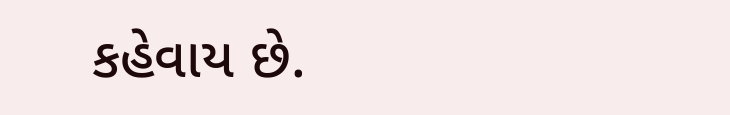કહેવાય છે.